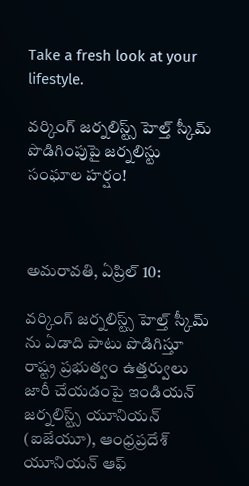Take a fresh look at your lifestyle.

వర్కింగ్ జర్నలిస్ట్స్ హెల్త్ స్కీమ్ పొడిగింపుపై జర్నలిస్టు సంఘాల హర్షం!



అమరావతి, ఏప్రిల్ 10:

వర్కింగ్ జర్నలిస్ట్స్ హెల్త్ స్కీమ్ ను ఏడాది పాటు పొడిగిస్తూ రాష్ట్ర ప్రభుత్వం ఉత్తర్వులు జారీ చేయడంపై ఇండియన్ జర్నలిస్ట్స్ యూనియన్ (ఐజేయూ), ఆంధ్రప్రదేశ్ యూనియన్ ఆఫ్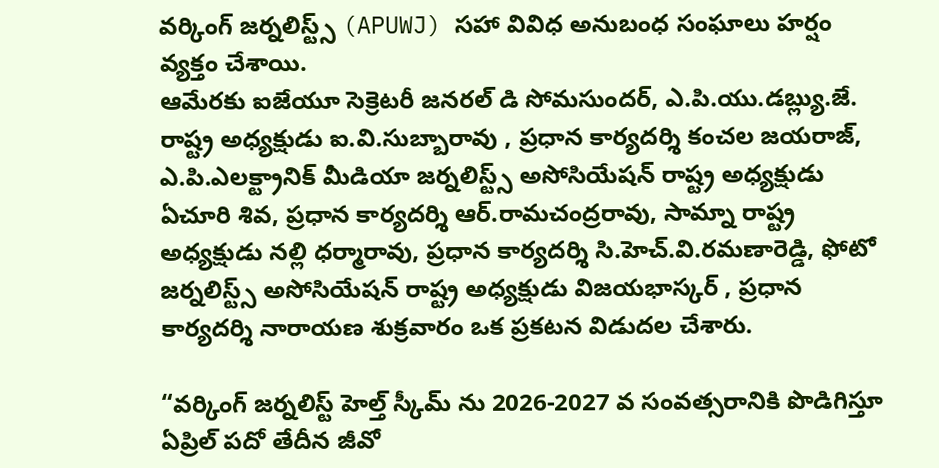వర్కింగ్ జర్నలిస్ట్స్ (APUWJ) సహా వివిధ అనుబంధ సంఘాలు హర్షం వ్యక్తం చేశాయి.
ఆమేరకు ఐజేయూ సెక్రెటరీ జనరల్ డి సోమసుందర్, ఎ.పి.యు.డబ్ల్యు.జే. రాష్ట్ర అధ్యక్షుడు ఐ.వి.సుబ్బారావు , ప్రధాన కార్యదర్శి కంచల జయరాజ్, ఎ.పి.ఎలక్ట్రానిక్ మీడియా జర్నలిస్ట్స్ అసోసియేషన్ రాష్ట్ర అధ్యక్షుడు ఏచూరి శివ, ప్రధాన కార్యదర్శి ఆర్.రామచంద్రరావు, సామ్నా రాష్ట్ర అధ్యక్షుడు నల్లి ధర్మారావు, ప్రధాన కార్యదర్శి సి.హెచ్.వి.రమణారెడ్డి, ఫోటో జర్నలిస్ట్స్ అసోసియేషన్ రాష్ట్ర అధ్యక్షుడు విజయభాస్కర్ , ప్రధాన కార్యదర్శి నారాయణ శుక్రవారం ఒక ప్రకటన విడుదల చేశారు.

“వర్కింగ్ జర్నలిస్ట్ హెల్త్ స్కీమ్ ను 2026-2027 వ సంవత్సరానికి పొడిగిస్తూ ఏప్రిల్ పదో తేదీన జీవో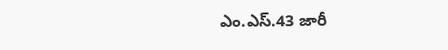ఎం.ఎస్.43 జారీ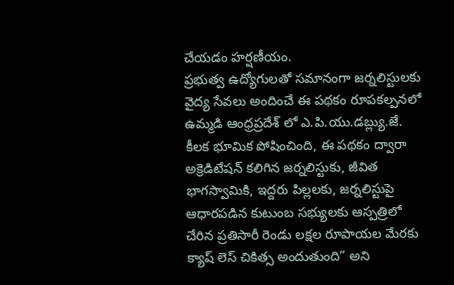చేయడం హర్షణీయం.
ప్రభుత్వ ఉద్యోగులతో సమానంగా జర్నలిస్టులకు వైద్య సేవలు అందించే ఈ పథకం రూపకల్పనలో ఉమ్మడి ఆంధ్రప్రదేశ్ లో ఎ.పి.యు.డబ్ల్యు.జే. కీలక భూమిక పోషించింది, ఈ పథకం ద్వారా అక్రెడిటేషన్ కలిగిన జర్నలిస్టుకు, జీవిత భాగస్వామికి, ఇద్దరు పిల్లలకు, జర్నలిస్టుపై ఆధారపడిన కుటుంబ సభ్యులకు ఆస్పత్రిలో చేరిన ప్రతిసారీ రెండు లక్షల రూపాయల మేరకు క్యాష్ లెస్ చికిత్స అందుతుంది” అని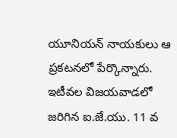యూనియన్ నాయకులు ఆ ప్రకటనలో పేర్కొన్నారు.
ఇటీవల విజయవాడలో జరిగిన ఐ.జే.యు. 11 వ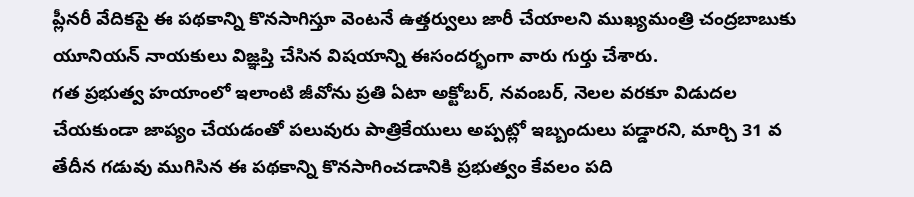ప్లీనరీ వేదికపై ఈ పథకాన్ని కొనసాగిస్తూ వెంటనే ఉత్తర్వులు జారీ చేయాలని ముఖ్యమంత్రి చంద్రబాబుకు యూనియన్ నాయకులు విజ్ఞప్తి చేసిన విషయాన్ని ఈసందర్భంగా వారు గుర్తు చేశారు.
గత ప్రభుత్వ హయాంలో ఇలాంటి జీవోను ప్రతి ఏటా అక్టోబర్, నవంబర్, నెలల వరకూ విడుదల చేయకుండా జాప్యం చేయడంతో పలువురు పాత్రికేయులు అప్పట్లో ఇబ్బందులు పడ్డారని, మార్చి 31 వ తేదీన గడువు ముగిసిన ఈ పథకాన్ని కొనసాగించడానికి ప్రభుత్వం కేవలం పది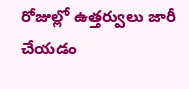రోజుల్లో ఉత్తర్వులు జారీ చేయడం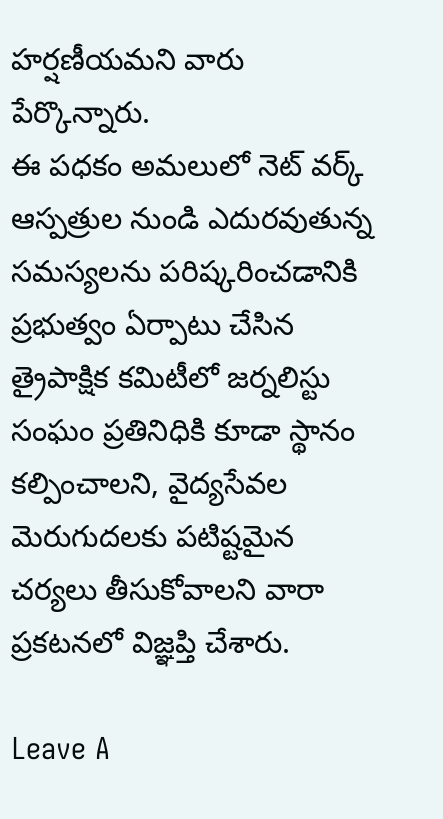హర్షణీయమని వారు పేర్కొన్నారు.
ఈ పధకం అమలులో నెట్ వర్క్ ఆస్పత్రుల నుండి ఎదురవుతున్న సమస్యలను పరిష్కరించడానికి ప్రభుత్వం ఏర్పాటు చేసిన త్రైపాక్షిక కమిటీలో జర్నలిస్టు సంఘం ప్రతినిధికి కూడా స్థానం కల్పించాలని, వైద్యసేవల మెరుగుదలకు పటిష్టమైన చర్యలు తీసుకోవాలని వారా ప్రకటనలో విజ్ఞప్తి చేశారు.

Leave A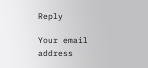Reply

Your email address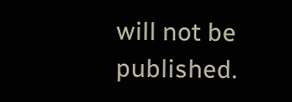will not be published.